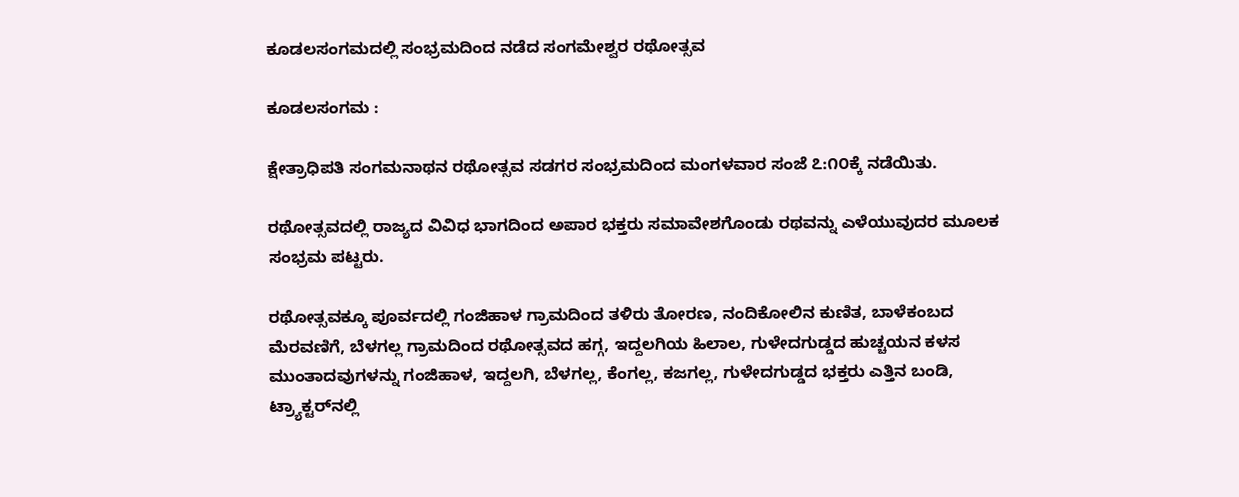ಕೂಡಲಸಂಗಮದಲ್ಲಿ ಸಂಭ್ರಮದಿಂದ ನಡೆದ ಸಂಗಮೇಶ್ವರ ರಥೋತ್ಸವ

ಕೂಡಲಸಂಗಮ :

ಕ್ಷೇತ್ರಾಧಿಪತಿ ಸಂಗಮನಾಥನ ರಥೋತ್ಸವ ಸಡಗರ ಸಂಭ್ರಮದಿಂದ ಮಂಗಳವಾರ ಸಂಜೆ ೭:೧೦ಕ್ಕೆ ನಡೆಯಿತು.

ರಥೋತ್ಸವದಲ್ಲಿ ರಾಜ್ಯದ ವಿವಿಧ ಭಾಗದಿಂದ ಅಪಾರ ಭಕ್ತರು ಸಮಾವೇಶಗೊಂಡು ರಥವನ್ನು ಎಳೆಯುವುದರ ಮೂಲಕ ಸಂಭ್ರಮ ಪಟ್ಟರು.

ರಥೋತ್ಸವಕ್ಕೂ ಪೂರ್ವದಲ್ಲಿ ಗಂಜಿಹಾಳ ಗ್ರಾಮದಿಂದ ತಳಿರು ತೋರಣ, ನಂದಿಕೋಲಿನ ಕುಣಿತ, ಬಾಳೆಕಂಬದ ಮೆರವಣಿಗೆ, ಬೆಳಗಲ್ಲ ಗ್ರಾಮದಿಂದ ರಥೋತ್ಸವದ ಹಗ್ಗ, ಇದ್ದಲಗಿಯ ಹಿಲಾಲ, ಗುಳೇದಗುಡ್ಡದ ಹುಚ್ಚಯನ ಕಳಸ ಮುಂತಾದವುಗಳನ್ನು ಗಂಜಿಹಾಳ, ಇದ್ದಲಗಿ, ಬೆಳಗಲ್ಲ, ಕೆಂಗಲ್ಲ, ಕಜಗಲ್ಲ, ಗುಳೇದಗುಡ್ಡದ ಭಕ್ತರು ಎತ್ತಿನ ಬಂಡಿ, ಟ್ರ್ಯಾಕ್ಟರ್‌ನಲ್ಲಿ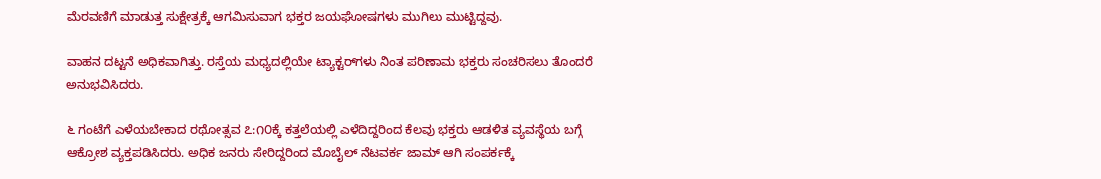ಮೆರವಣಿಗೆ ಮಾಡುತ್ತ ಸುಕ್ಷೇತ್ರಕ್ಕೆ ಆಗಮಿಸುವಾಗ ಭಕ್ತರ ಜಯಘೋಷಗಳು ಮುಗಿಲು ಮುಟ್ಟಿದ್ದವು.

ವಾಹನ ದಟ್ಟನೆ ಅಧಿಕವಾಗಿತ್ತು. ರಸ್ತೆಯ ಮಧ್ಯದಲ್ಲಿಯೇ ಟ್ಯಾಕ್ಟರ್‌ಗಳು ನಿಂತ ಪರಿಣಾಮ ಭಕ್ತರು ಸಂಚರಿಸಲು ತೊಂದರೆ ಅನುಭವಿಸಿದರು.

೬ ಗಂಟೆಗೆ ಎಳೆಯಬೇಕಾದ ರಥೋತ್ಸವ ೭:೧೦ಕ್ಕೆ ಕತ್ತಲೆಯಲ್ಲಿ ಎಳೆದಿದ್ದರಿಂದ ಕೆಲವು ಭಕ್ತರು ಆಡಳಿತ ವ್ಯವಸ್ಥೆಯ ಬಗ್ಗೆ ಆಕ್ರೋಶ ವ್ಯಕ್ತಪಡಿಸಿದರು. ಅಧಿಕ ಜನರು ಸೇರಿದ್ದರಿಂದ ಮೊಬೈಲ್ ನೆಟವರ್ಕ ಜಾಮ್ ಆಗಿ ಸಂಪರ್ಕಕ್ಕೆ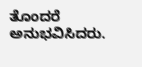ತೊಂದರೆ ಅನುಭವಿಸಿದರು.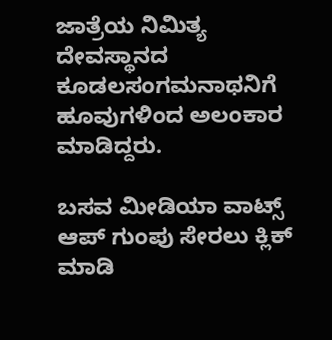ಜಾತ್ರೆಯ ನಿಮಿತ್ಯ ದೇವಸ್ಥಾನದ ಕೂಡಲಸಂಗಮನಾಥನಿಗೆ ಹೂವುಗಳಿಂದ ಅಲಂಕಾರ ಮಾಡಿದ್ದರು.

ಬಸವ ಮೀಡಿಯಾ ವಾಟ್ಸ್ ಆಪ್ ಗುಂಪು ಸೇರಲು ಕ್ಲಿಕ್ ಮಾಡಿ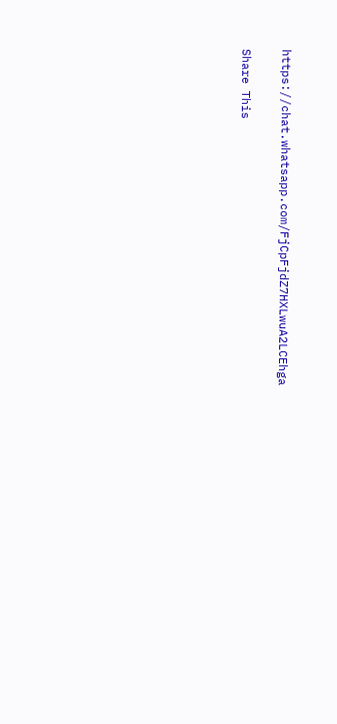https://chat.whatsapp.com/FjCpFjdZ7HXLwuA2LCEhga

Share This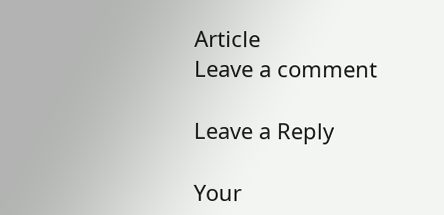Article
Leave a comment

Leave a Reply

Your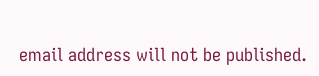email address will not be published.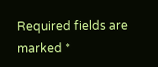Required fields are marked *